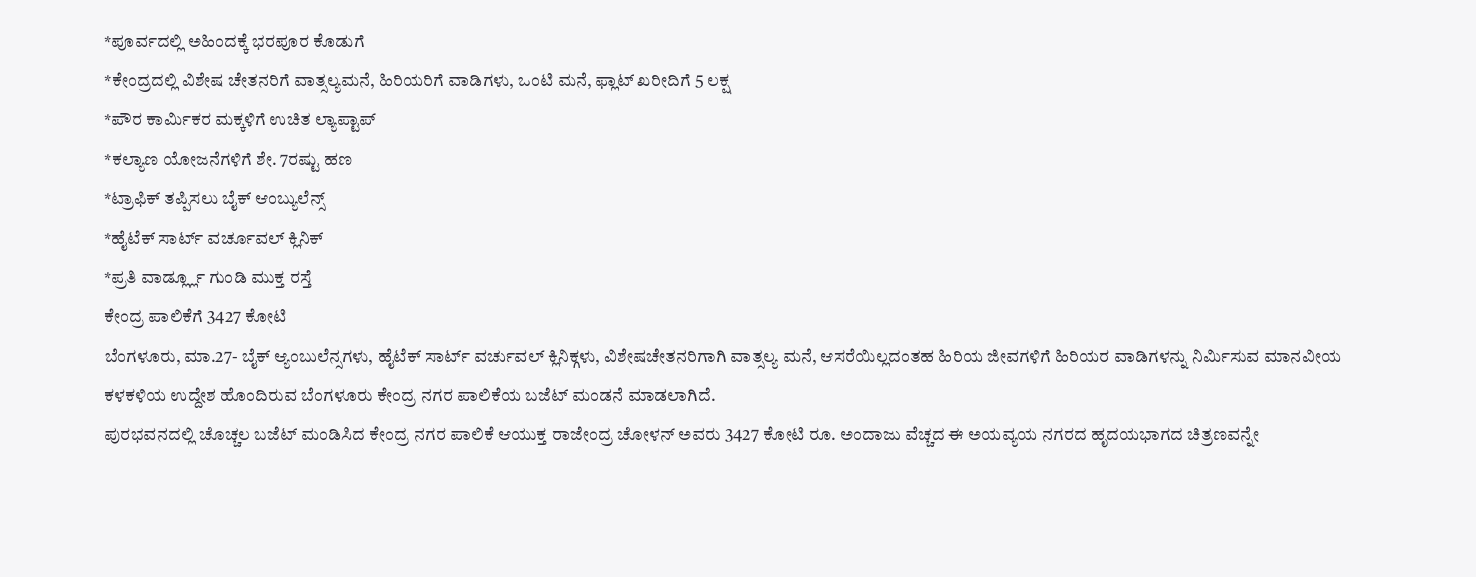*ಪೂರ್ವದಲ್ಲಿ ಅಹಿಂದಕ್ಕೆ ಭರಪೂರ ಕೊಡುಗೆ
*ಕೇಂದ್ರದಲ್ಲಿ ವಿಶೇಷ ಚೇತನರಿಗೆ ವಾತ್ಸಲ್ಯಮನೆ, ಹಿರಿಯರಿಗೆ ವಾಡಿಗಳು, ಒಂಟಿ ಮನೆ, ಫ್ಲಾಟ್ ಖರೀದಿಗೆ 5 ಲಕ್ಷ
*ಪೌರ ಕಾರ್ಮಿಕರ ಮಕ್ಕಳಿಗೆ ಉಚಿತ ಲ್ಯಾಪ್ಟಾಪ್
*ಕಲ್ಯಾಣ ಯೋಜನೆಗಳಿಗೆ ಶೇ. 7ರಷ್ಟು ಹಣ
*ಟ್ರಾಫಿಕ್ ತಪ್ಪಿಸಲು ಬೈಕ್ ಆಂಬ್ಯುಲೆನ್ಸ್
*ಹೈಟೆಕ್ ಸಾರ್ಟ್ ವರ್ಚೂವಲ್ ಕ್ಲಿನಿಕ್
*ಪ್ರತಿ ವಾರ್ಡ್ಲ್ಲೂ ಗುಂಡಿ ಮುಕ್ತ ರಸ್ತೆ
ಕೇಂದ್ರ ಪಾಲಿಕೆಗೆ 3427 ಕೋಟಿ
ಬೆಂಗಳೂರು, ಮಾ.27- ಬೈಕ್ ಆ್ಯಂಬುಲೆನ್ಸಗಳು, ಹೈಟೆಕ್ ಸಾರ್ಟ್ ವರ್ಚುವಲ್ ಕ್ಲಿನಿಕ್ಗಳು, ವಿಶೇಷಚೇತನರಿಗಾಗಿ ವಾತ್ಸಲ್ಯ ಮನೆ, ಆಸರೆಯಿಲ್ಲದಂತಹ ಹಿರಿಯ ಜೀವಗಳಿಗೆ ಹಿರಿಯರ ವಾಡಿಗಳನ್ನು ನಿರ್ಮಿಸುವ ಮಾನವೀಯ ಕಳಕಳಿಯ ಉದ್ದೇಶ ಹೊಂದಿರುವ ಬೆಂಗಳೂರು ಕೇಂದ್ರ ನಗರ ಪಾಲಿಕೆಯ ಬಜೆಟ್ ಮಂಡನೆ ಮಾಡಲಾಗಿದೆ.
ಪುರಭವನದಲ್ಲಿ ಚೊಚ್ಚಲ ಬಜೆಟ್ ಮಂಡಿಸಿದ ಕೇಂದ್ರ ನಗರ ಪಾಲಿಕೆ ಆಯುಕ್ತ ರಾಜೇಂದ್ರ ಚೋಳನ್ ಅವರು 3427 ಕೋಟಿ ರೂ. ಅಂದಾಜು ವೆಚ್ಚದ ಈ ಅಯವ್ಯಯ ನಗರದ ಹೃದಯಭಾಗದ ಚಿತ್ರಣವನ್ನೇ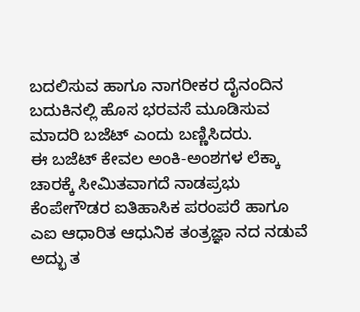ಬದಲಿಸುವ ಹಾಗೂ ನಾಗರೀಕರ ದೈನಂದಿನ ಬದುಕಿನಲ್ಲಿ ಹೊಸ ಭರವಸೆ ಮೂಡಿಸುವ ಮಾದರಿ ಬಜೆಟ್ ಎಂದು ಬಣ್ಣಿಸಿದರು.
ಈ ಬಜೆಟ್ ಕೇವಲ ಅಂಕಿ-ಅಂಶಗಳ ಲೆಕ್ಕಾ ಚಾರಕ್ಕೆ ಸೀಮಿತವಾಗದೆ ನಾಡಪ್ರಭು ಕೆಂಪೇಗೌಡರ ಐತಿಹಾಸಿಕ ಪರಂಪರೆ ಹಾಗೂ ಎಐ ಆಧಾರಿತ ಆಧುನಿಕ ತಂತ್ರಜ್ಞಾ ನದ ನಡುವೆ ಅದ್ಭು ತ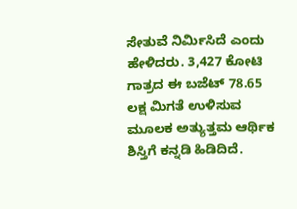ಸೇತುವೆ ನಿರ್ಮಿಸಿದೆ ಎಂದು ಹೇಳಿದರು. 3,427 ಕೋಟಿ ಗಾತ್ರದ ಈ ಬಜೆಟ್ 78.65 ಲಕ್ಷ ಮಿಗತೆ ಉಳಿಸುವ ಮೂಲಕ ಅತ್ಯುತ್ತಮ ಆರ್ಥಿಕ ಶಿಸ್ತಿಗೆ ಕನ್ನಡಿ ಹಿಡಿದಿದೆ.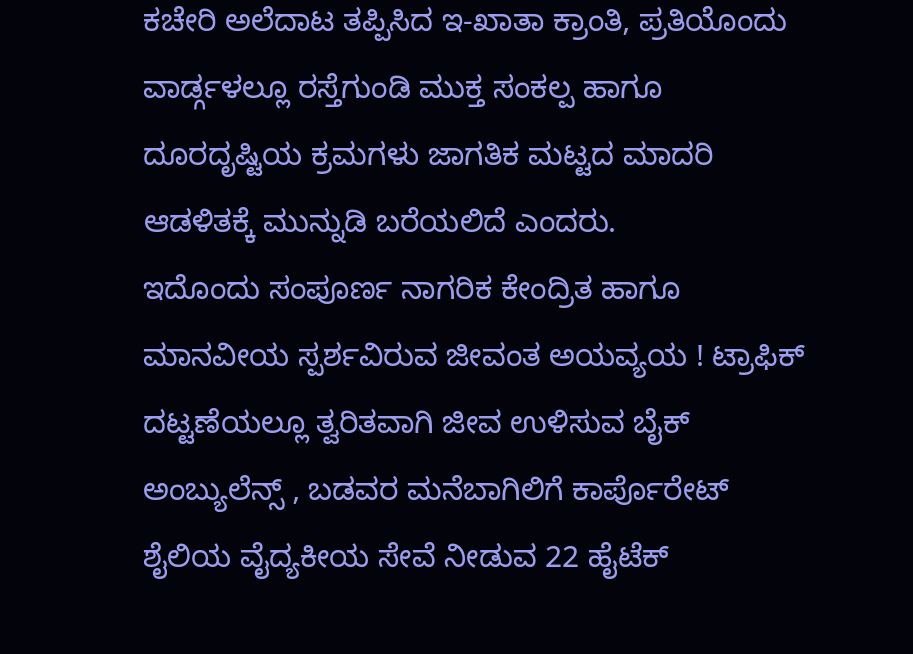ಕಚೇರಿ ಅಲೆದಾಟ ತಪ್ಪಿಸಿದ ಇ-ಖಾತಾ ಕ್ರಾಂತಿ, ಪ್ರತಿಯೊಂದು ವಾರ್ಡ್ಗಳಲ್ಲೂ ರಸ್ತೆಗುಂಡಿ ಮುಕ್ತ ಸಂಕಲ್ಪ ಹಾಗೂ ದೂರದೃಷ್ಟಿಯ ಕ್ರಮಗಳು ಜಾಗತಿಕ ಮಟ್ಟದ ಮಾದರಿ ಆಡಳಿತಕ್ಕೆ ಮುನ್ನುಡಿ ಬರೆಯಲಿದೆ ಎಂದರು.
ಇದೊಂದು ಸಂಪೂರ್ಣ ನಾಗರಿಕ ಕೇಂದ್ರಿತ ಹಾಗೂ ಮಾನವೀಯ ಸ್ಪರ್ಶವಿರುವ ಜೀವಂತ ಅಯವ್ಯಯ ! ಟ್ರಾಫಿಕ್ ದಟ್ಟಣೆಯಲ್ಲೂ ತ್ವರಿತವಾಗಿ ಜೀವ ಉಳಿಸುವ ಬೈಕ್ ಅಂಬ್ಯುಲೆನ್ಸ್ , ಬಡವರ ಮನೆಬಾಗಿಲಿಗೆ ಕಾರ್ಪೊರೇಟ್ ಶೈಲಿಯ ವೈದ್ಯಕೀಯ ಸೇವೆ ನೀಡುವ 22 ಹೈಟೆಕ್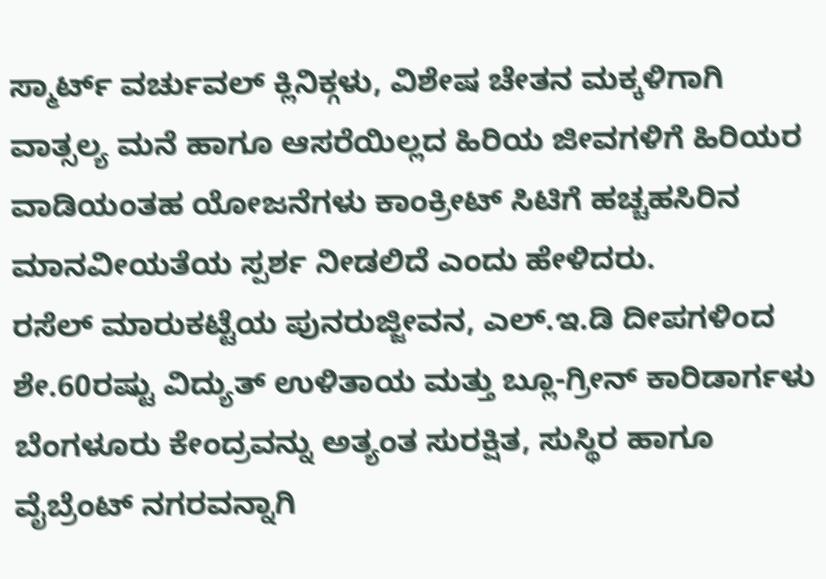ಸ್ಮಾರ್ಟ್ ವರ್ಚುವಲ್ ಕ್ಲಿನಿಕ್ಗಳು, ವಿಶೇಷ ಚೇತನ ಮಕ್ಕಳಿಗಾಗಿ ವಾತ್ಸಲ್ಯ ಮನೆ ಹಾಗೂ ಆಸರೆಯಿಲ್ಲದ ಹಿರಿಯ ಜೀವಗಳಿಗೆ ಹಿರಿಯರ ವಾಡಿಯಂತಹ ಯೋಜನೆಗಳು ಕಾಂಕ್ರೀಟ್ ಸಿಟಿಗೆ ಹಚ್ಚಹಸಿರಿನ ಮಾನವೀಯತೆಯ ಸ್ಪರ್ಶ ನೀಡಲಿದೆ ಎಂದು ಹೇಳಿದರು.
ರಸೆಲ್ ಮಾರುಕಟ್ಟೆಯ ಪುನರುಜ್ಜೀವನ, ಎಲ್.ಇ.ಡಿ ದೀಪಗಳಿಂದ ಶೇ.60ರಷ್ಟು ವಿದ್ಯುತ್ ಉಳಿತಾಯ ಮತ್ತು ಬ್ಲೂ-ಗ್ರೀನ್ ಕಾರಿಡಾರ್ಗಳು ಬೆಂಗಳೂರು ಕೇಂದ್ರವನ್ನು ಅತ್ಯಂತ ಸುರಕ್ಷಿತ, ಸುಸ್ಥಿರ ಹಾಗೂ ವೈಬ್ರೆಂಟ್ ನಗರವನ್ನಾಗಿ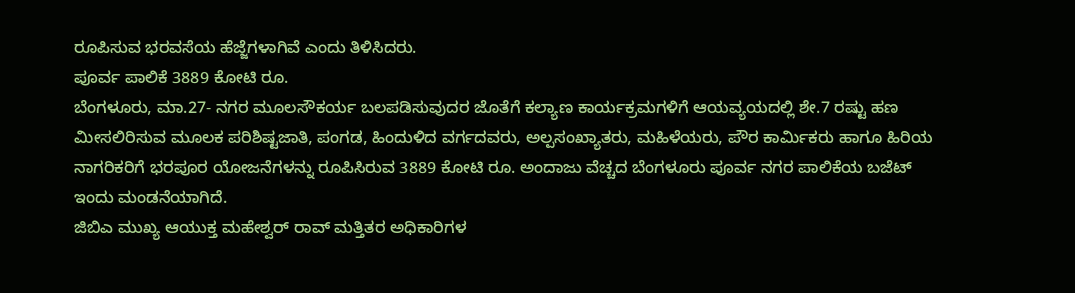ರೂಪಿಸುವ ಭರವಸೆಯ ಹೆಜ್ಜೆಗಳಾಗಿವೆ ಎಂದು ತಿಳಿಸಿದರು.
ಪೂರ್ವ ಪಾಲಿಕೆ 3889 ಕೋಟಿ ರೂ.
ಬೆಂಗಳೂರು, ಮಾ.27- ನಗರ ಮೂಲಸೌಕರ್ಯ ಬಲಪಡಿಸುವುದರ ಜೊತೆಗೆ ಕಲ್ಯಾಣ ಕಾರ್ಯಕ್ರಮಗಳಿಗೆ ಆಯವ್ಯಯದಲ್ಲಿ ಶೇ.7 ರಷ್ಟು ಹಣ ಮೀಸಲಿರಿಸುವ ಮೂಲಕ ಪರಿಶಿಷ್ಟಜಾತಿ, ಪಂಗಡ, ಹಿಂದುಳಿದ ವರ್ಗದವರು, ಅಲ್ಪಸಂಖ್ಯಾತರು, ಮಹಿಳೆಯರು, ಪೌರ ಕಾರ್ಮಿಕರು ಹಾಗೂ ಹಿರಿಯ ನಾಗರಿಕರಿಗೆ ಭರಪೂರ ಯೋಜನೆಗಳನ್ನು ರೂಪಿಸಿರುವ 3889 ಕೋಟಿ ರೂ. ಅಂದಾಜು ವೆಚ್ಚದ ಬೆಂಗಳೂರು ಪೂರ್ವ ನಗರ ಪಾಲಿಕೆಯ ಬಜೆಟ್ ಇಂದು ಮಂಡನೆಯಾಗಿದೆ.
ಜಿಬಿಎ ಮುಖ್ಯ ಆಯುಕ್ತ ಮಹೇಶ್ವರ್ ರಾವ್ ಮತ್ತಿತರ ಅಧಿಕಾರಿಗಳ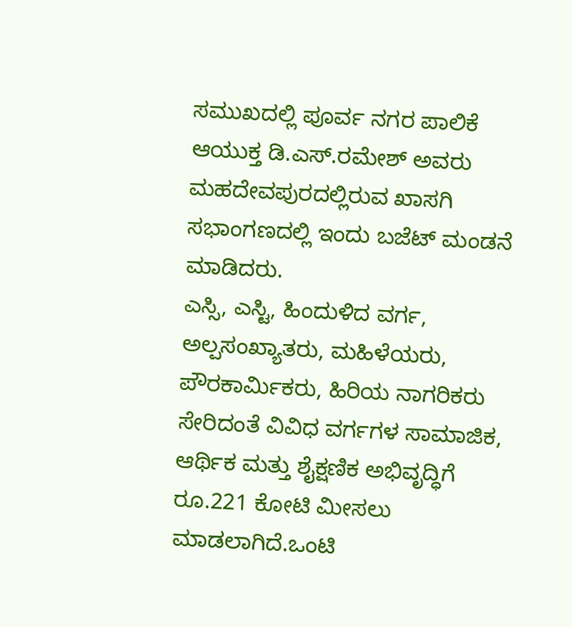ಸಮುಖದಲ್ಲಿ ಪೂರ್ವ ನಗರ ಪಾಲಿಕೆ ಆಯುಕ್ತ ಡಿ.ಎಸ್.ರಮೇಶ್ ಅವರು ಮಹದೇವಪುರದಲ್ಲಿರುವ ಖಾಸಗಿ ಸಭಾಂಗಣದಲ್ಲಿ ಇಂದು ಬಜೆಟ್ ಮಂಡನೆ ಮಾಡಿದರು.
ಎಸ್ಸಿ, ಎಸ್ಟಿ, ಹಿಂದುಳಿದ ವರ್ಗ, ಅಲ್ಪಸಂಖ್ಯಾತರು, ಮಹಿಳೆಯರು, ಪೌರಕಾರ್ಮಿಕರು, ಹಿರಿಯ ನಾಗರಿಕರು ಸೇರಿದಂತೆ ವಿವಿಧ ವರ್ಗಗಳ ಸಾಮಾಜಿಕ, ಆರ್ಥಿಕ ಮತ್ತು ಶೈಕ್ಷಣಿಕ ಅಭಿವೃದ್ಧಿಗೆ ರೂ.221 ಕೋಟಿ ಮೀಸಲು ಮಾಡಲಾಗಿದೆ.ಒಂಟಿ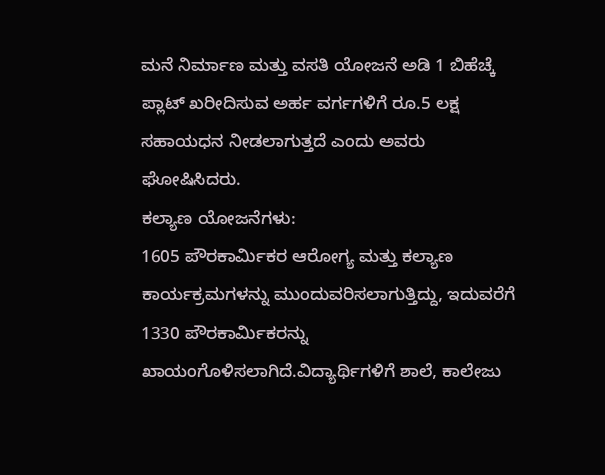ಮನೆ ನಿರ್ಮಾಣ ಮತ್ತು ವಸತಿ ಯೋಜನೆ ಅಡಿ 1 ಬಿಹೆಚ್ಕೆ ಪ್ಲಾಟ್ ಖರೀದಿಸುವ ಅರ್ಹ ವರ್ಗಗಳಿಗೆ ರೂ.5 ಲಕ್ಷ ಸಹಾಯಧನ ನೀಡಲಾಗುತ್ತದೆ ಎಂದು ಅವರು ಘೋಷಿಸಿದರು.
ಕಲ್ಯಾಣ ಯೋಜನೆಗಳು:
1605 ಪೌರಕಾರ್ಮಿಕರ ಆರೋಗ್ಯ ಮತ್ತು ಕಲ್ಯಾಣ ಕಾರ್ಯಕ್ರಮಗಳನ್ನು ಮುಂದುವರಿಸಲಾಗುತ್ತಿದ್ದು, ಇದುವರೆಗೆ 1330 ಪೌರಕಾರ್ಮಿಕರನ್ನು ಖಾಯಂಗೊಳಿಸಲಾಗಿದೆ.ವಿದ್ಯಾರ್ಥಿಗಳಿಗೆ ಶಾಲೆ, ಕಾಲೇಜು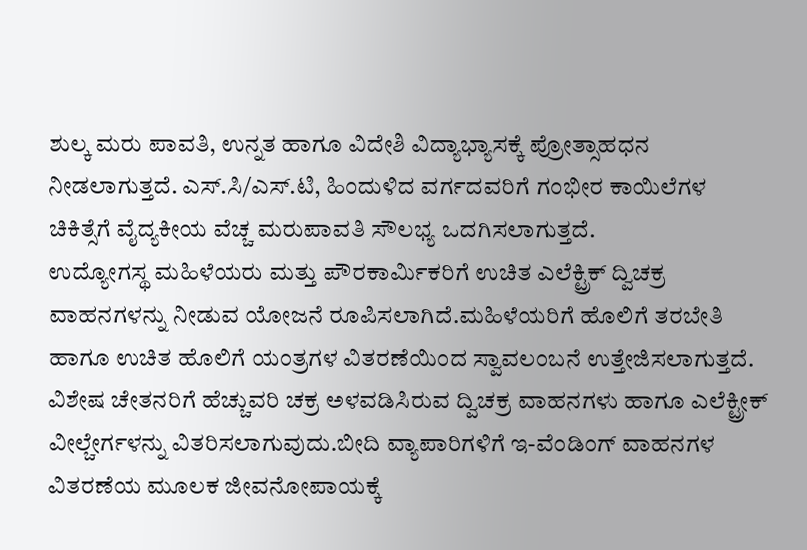ಶುಲ್ಕ ಮರು ಪಾವತಿ, ಉನ್ನತ ಹಾಗೂ ವಿದೇಶಿ ವಿದ್ಯಾಭ್ಯಾಸಕ್ಕೆ ಪ್ರೋತ್ಸಾಹಧನ ನೀಡಲಾಗುತ್ತದೆ. ಎಸ್.ಸಿ/ಎಸ್.ಟಿ, ಹಿಂದುಳಿದ ವರ್ಗದವರಿಗೆ ಗಂಭೀರ ಕಾಯಿಲೆಗಳ ಚಿಕಿತ್ಸೆಗೆ ವೈದ್ಯಕೀಯ ವೆಚ್ಚ ಮರುಪಾವತಿ ಸೌಲಭ್ಯ ಒದಗಿಸಲಾಗುತ್ತದೆ.
ಉದ್ಯೋಗಸ್ಥ ಮಹಿಳೆಯರು ಮತ್ತು ಪೌರಕಾರ್ಮಿಕರಿಗೆ ಉಚಿತ ಎಲೆಕ್ಟ್ರಿಕ್ ದ್ವಿಚಕ್ರ ವಾಹನಗಳನ್ನು ನೀಡುವ ಯೋಜನೆ ರೂಪಿಸಲಾಗಿದೆ.ಮಹಿಳೆಯರಿಗೆ ಹೊಲಿಗೆ ತರಬೇತಿ ಹಾಗೂ ಉಚಿತ ಹೊಲಿಗೆ ಯಂತ್ರಗಳ ವಿತರಣೆಯಿಂದ ಸ್ವಾವಲಂಬನೆ ಉತ್ತೇಜಿಸಲಾಗುತ್ತದೆ.
ವಿಶೇಷ ಚೇತನರಿಗೆ ಹೆಚ್ಚುವರಿ ಚಕ್ರ ಅಳವಡಿಸಿರುವ ದ್ವಿಚಕ್ರ ವಾಹನಗಳು ಹಾಗೂ ಎಲೆಕ್ಟ್ರೀಕ್ ವೀಲ್ಚೇರ್ಗಳನ್ನು ವಿತರಿಸಲಾಗುವುದು.ಬೀದಿ ವ್ಯಾಪಾರಿಗಳಿಗೆ ಇ-ವೆಂಡಿಂಗ್ ವಾಹನಗಳ ವಿತರಣೆಯ ಮೂಲಕ ಜೀವನೋಪಾಯಕ್ಕೆ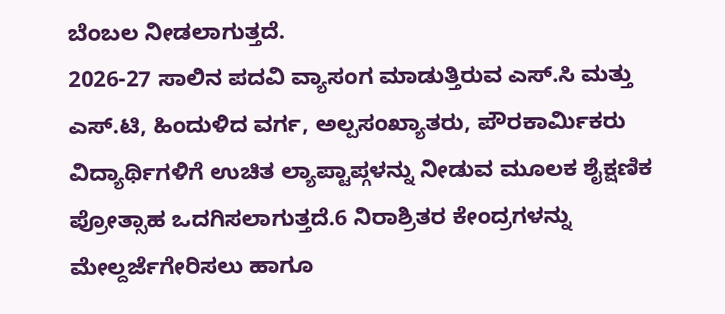ಬೆಂಬಲ ನೀಡಲಾಗುತ್ತದೆ.
2026-27 ಸಾಲಿನ ಪದವಿ ವ್ಯಾಸಂಗ ಮಾಡುತ್ತಿರುವ ಎಸ್.ಸಿ ಮತ್ತು ಎಸ್.ಟಿ, ಹಿಂದುಳಿದ ವರ್ಗ, ಅಲ್ಪಸಂಖ್ಯಾತರು, ಪೌರಕಾರ್ಮಿಕರು ವಿದ್ಯಾರ್ಥಿಗಳಿಗೆ ಉಚಿತ ಲ್ಯಾಪ್ಟಾಪ್ಗಳನ್ನು ನೀಡುವ ಮೂಲಕ ಶೈಕ್ಷಣಿಕ ಪ್ರೋತ್ಸಾಹ ಒದಗಿಸಲಾಗುತ್ತದೆ.6 ನಿರಾಶ್ರಿತರ ಕೇಂದ್ರಗಳನ್ನು ಮೇಲ್ದರ್ಜೆಗೇರಿಸಲು ಹಾಗೂ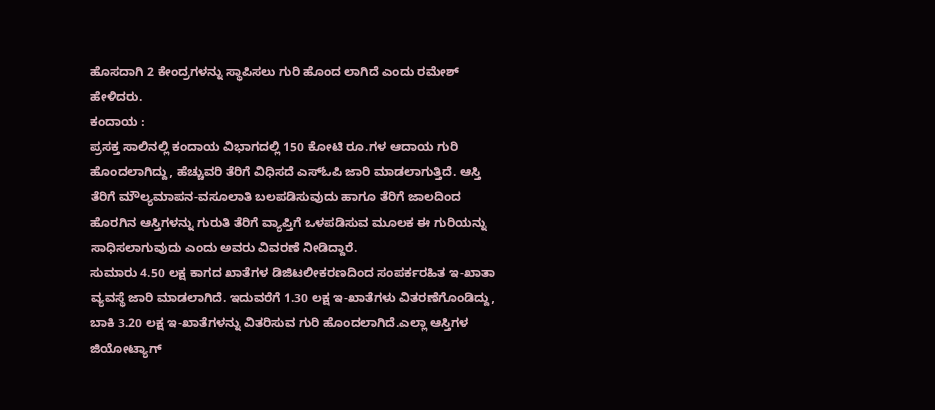ಹೊಸದಾಗಿ 2 ಕೇಂದ್ರಗಳನ್ನು ಸ್ಥಾಪಿಸಲು ಗುರಿ ಹೊಂದ ಲಾಗಿದೆ ಎಂದು ರಮೇಶ್ ಹೇಳಿದರು.
ಕಂದಾಯ :
ಪ್ರಸಕ್ತ ಸಾಲಿನಲ್ಲಿ ಕಂದಾಯ ವಿಭಾಗದಲ್ಲಿ 150 ಕೋಟಿ ರೂ.ಗಳ ಆದಾಯ ಗುರಿ ಹೊಂದಲಾಗಿದ್ದು, ಹೆಚ್ಚುವರಿ ತೆರಿಗೆ ವಿಧಿಸದೆ ಎಸ್ಓಪಿ ಜಾರಿ ಮಾಡಲಾಗುತ್ತಿದೆ. ಆಸ್ತಿ ತೆರಿಗೆ ಮೌಲ್ಯಮಾಪನ-ವಸೂಲಾತಿ ಬಲಪಡಿಸುವುದು ಹಾಗೂ ತೆರಿಗೆ ಜಾಲದಿಂದ ಹೊರಗಿನ ಆಸ್ತಿಗಳನ್ನು ಗುರುತಿ ತೆರಿಗೆ ವ್ಯಾಪ್ತಿಗೆ ಒಳಪಡಿಸುವ ಮೂಲಕ ಈ ಗುರಿಯನ್ನು ಸಾಧಿಸಲಾಗುವುದು ಎಂದು ಅವರು ವಿವರಣೆ ನೀಡಿದ್ದಾರೆ.
ಸುಮಾರು 4.50 ಲಕ್ಷ ಕಾಗದ ಖಾತೆಗಳ ಡಿಜಿಟಲೀಕರಣದಿಂದ ಸಂಪರ್ಕರಹಿತ ಇ-ಖಾತಾ ವ್ಯವಸ್ಥೆ ಜಾರಿ ಮಾಡಲಾಗಿದೆ. ಇದುವರೆಗೆ 1.30 ಲಕ್ಷ ಇ-ಖಾತೆಗಳು ವಿತರಣೆಗೊಂಡಿದ್ದು, ಬಾಕಿ 3.20 ಲಕ್ಷ ಇ-ಖಾತೆಗಳನ್ನು ವಿತರಿಸುವ ಗುರಿ ಹೊಂದಲಾಗಿದೆ.ಎಲ್ಲಾ ಆಸ್ತಿಗಳ ಜಿಯೋಟ್ಯಾಗ್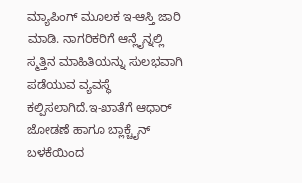ಮ್ಯಾಪಿಂಗ್ ಮೂಲಕ ಇ-ಆಸ್ತಿ ಜಾರಿ ಮಾಡಿ. ನಾಗರಿಕರಿಗೆ ಆನ್ಲೈನ್ನಲ್ಲಿ ಸ್ಮತ್ತಿನ ಮಾಹಿತಿಯನ್ನು ಸುಲಭವಾಗಿ ಪಡೆಯುವ ವ್ಯವಸ್ಥೆ ಕಲ್ಪಿಸಲಾಗಿದೆ.ಇ-ಖಾತೆಗೆ ಆಧಾರ್ ಜೋಡಣೆ ಹಾಗೂ ಬ್ಲಾಕ್ಚೈನ್ ಬಳಕೆಯಿಂದ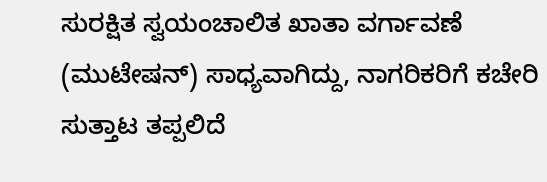ಸುರಕ್ಷಿತ ಸ್ವಯಂಚಾಲಿತ ಖಾತಾ ವರ್ಗಾವಣೆ (ಮುಟೇಷನ್) ಸಾಧ್ಯವಾಗಿದ್ದು, ನಾಗರಿಕರಿಗೆ ಕಚೇರಿ ಸುತ್ತಾಟ ತಪ್ಪಲಿದೆ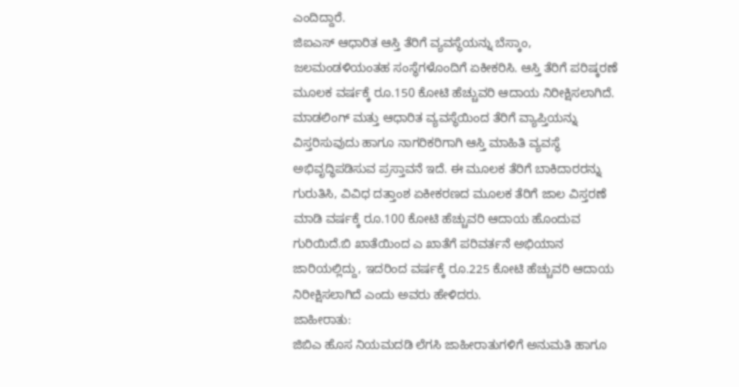ಎಂದಿದ್ದಾರೆ.
ಜಿಐಎಸ್ ಆಧಾರಿತ ಆಸ್ತಿ ತೆರಿಗೆ ವ್ಯವಸ್ಥೆಯನ್ನು ಬೆಸ್ಕಾಂ, ಜಲಮಂಡಳಿಯಂತಹ ಸಂಸ್ಥೆಗಳೊಂದಿಗೆ ಏಕೀಕರಿಸಿ. ಆಸ್ತಿ ತೆರಿಗೆ ಪರಿಷ್ಕರಣೆ ಮೂಲಕ ವರ್ಷಕ್ಕೆ ರೂ.150 ಕೋಟಿ ಹೆಚ್ಚುವರಿ ಆದಾಯ ನಿರೀಕ್ಷಿಸಲಾಗಿದೆ.
ಮಾಡಲಿಂಗ್ ಮತ್ತು ಆಧಾರಿತ ವ್ಯವಸ್ಥೆಯಿಂದ ತೆರಿಗೆ ವ್ಯಾಪ್ತಿಯನ್ನು ವಿಸ್ತರಿಸುವುದು ಹಾಗೂ ನಾಗರಿಕರಿಗಾಗಿ ಆಸ್ತಿ ಮಾಹಿತಿ ವ್ಯವಸ್ಥೆ ಅಭಿವೃದ್ಧಿಪಡಿಸುವ ಪ್ರಸ್ತಾವನೆ ಇದೆ. ಈ ಮೂಲಕ ತೆರಿಗೆ ಬಾಕಿದಾರರನ್ನು ಗುರುತಿಸಿ, ವಿವಿಧ ದತ್ತಾಂಶ ಏಕೀಕರಣದ ಮೂಲಕ ತೆರಿಗೆ ಜಾಲ ವಿಸ್ತರಣೆ ಮಾಡಿ ವರ್ಷಕ್ಕೆ ರೂ.100 ಕೋಟಿ ಹೆಚ್ಚುವರಿ ಆದಾಯ ಹೊಂದುವ ಗುರಿಯಿದೆ.ಬಿ ಖಾತೆಯಿಂದ ಎ ಖಾತೆಗೆ ಪರಿವರ್ತನೆ ಅಭಿಯಾನ ಜಾರಿಯಲ್ಲಿದ್ದು, ಇದರಿಂದ ವರ್ಷಕ್ಕೆ ರೂ.225 ಕೋಟಿ ಹೆಚ್ಚುವರಿ ಆದಾಯ ನಿರೀಕ್ಷಿಸಲಾಗಿದೆ ಎಂದು ಅವರು ಹೇಳಿದರು.
ಜಾಹೀರಾತು:
ಜಿಬಿಎ ಹೊಸ ನಿಯಮದಡಿ ಲೆಗಸಿ ಜಾಹೀರಾತುಗಳಿಗೆ ಅನುಮತಿ ಹಾಗೂ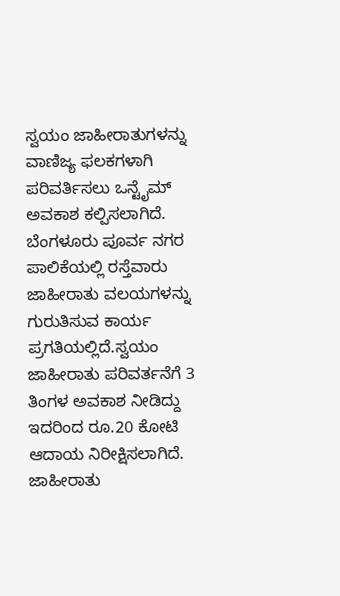ಸ್ವಯಂ ಜಾಹೀರಾತುಗಳನ್ನು ವಾಣಿಜ್ಯ ಫಲಕಗಳಾಗಿ ಪರಿವರ್ತಿಸಲು ಒನ್ಟೈಮ್ ಅವಕಾಶ ಕಲ್ಪಿಸಲಾಗಿದೆ. ಬೆಂಗಳೂರು ಪೂರ್ವ ನಗರ ಪಾಲಿಕೆಯಲ್ಲಿ ರಸ್ತೆವಾರು ಜಾಹೀರಾತು ವಲಯಗಳನ್ನು ಗುರುತಿಸುವ ಕಾರ್ಯ ಪ್ರಗತಿಯಲ್ಲಿದೆ.ಸ್ವಯಂ ಜಾಹೀರಾತು ಪರಿವರ್ತನೆಗೆ 3 ತಿಂಗಳ ಅವಕಾಶ ನೀಡಿದ್ದು ಇದರಿಂದ ರೂ.20 ಕೋಟಿ ಆದಾಯ ನಿರೀಕ್ಷಿಸಲಾಗಿದೆ.
ಜಾಹೀರಾತು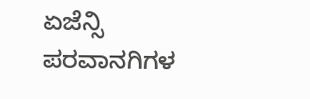ಏಜೆನ್ಸಿ ಪರವಾನಗಿಗಳ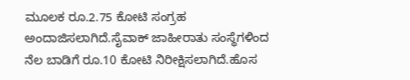ಮೂಲಕ ರೂ.2.75 ಕೋಟಿ ಸಂಗ್ರಹ ಅಂದಾಜಿಸಲಾಗಿದೆ.ಸೈವಾಕ್ ಜಾಹೀರಾತು ಸಂಸ್ಥೆಗಳಿಂದ ನೆಲ ಬಾಡಿಗೆ ರೂ.10 ಕೋಟಿ ನಿರೀಕ್ಷಿಸಲಾಗಿದೆ.ಹೊಸ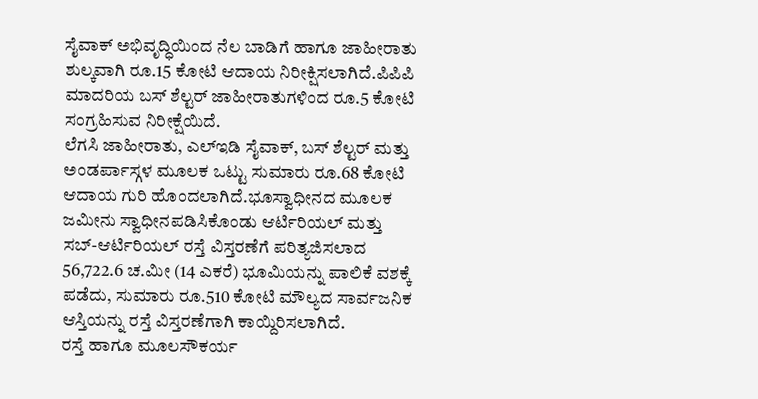ಸೈವಾಕ್ ಅಭಿವೃದ್ಧಿಯಿಂದ ನೆಲ ಬಾಡಿಗೆ ಹಾಗೂ ಜಾಹೀರಾತು ಶುಲ್ಕವಾಗಿ ರೂ.15 ಕೋಟಿ ಆದಾಯ ನಿರೀಕ್ಷಿಸಲಾಗಿದೆ.ಪಿಪಿಪಿ ಮಾದರಿಯ ಬಸ್ ಶೆಲ್ಟರ್ ಜಾಹೀರಾತುಗಳಿಂದ ರೂ.5 ಕೋಟಿ ಸಂಗ್ರಹಿಸುವ ನಿರೀಕ್ಷೆಯಿದೆ.
ಲೆಗಸಿ ಜಾಹೀರಾತು, ಎಲ್ಇಡಿ ಸೈವಾಕ್, ಬಸ್ ಶೆಲ್ಟರ್ ಮತ್ತು ಅಂಡರ್ಪಾಸ್ಗಳ ಮೂಲಕ ಒಟ್ಟು ಸುಮಾರು ರೂ.68 ಕೋಟಿ ಆದಾಯ ಗುರಿ ಹೊಂದಲಾಗಿದೆ.ಭೂಸ್ವಾಧೀನದ ಮೂಲಕ ಜಮೀನು ಸ್ವಾಧೀನಪಡಿಸಿಕೊಂಡು ಆರ್ಟಿರಿಯಲ್ ಮತ್ತು ಸಬ್-ಆರ್ಟಿರಿಯಲ್ ರಸ್ತೆ ವಿಸ್ತರಣೆಗೆ ಪರಿತ್ಯಜಿಸಲಾದ 56,722.6 ಚ.ಮೀ (14 ಎಕರೆ) ಭೂಮಿಯನ್ನು ಪಾಲಿಕೆ ವಶಕ್ಕೆ ಪಡೆದು, ಸುಮಾರು ರೂ.510 ಕೋಟಿ ಮೌಲ್ಯದ ಸಾರ್ವಜನಿಕ ಆಸ್ತಿಯನ್ನು ರಸ್ತೆ ವಿಸ್ತರಣೆಗಾಗಿ ಕಾಯ್ದಿರಿಸಲಾಗಿದೆ.
ರಸ್ತೆ ಹಾಗೂ ಮೂಲಸೌಕರ್ಯ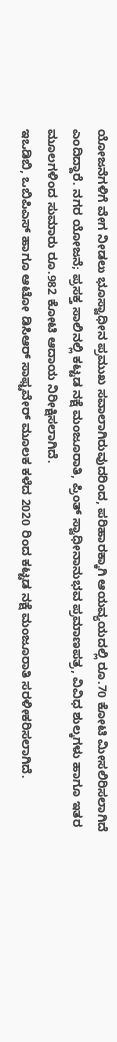ಯೋಜನೆಗಳಿಗೆ ವೇಗ ನೀಡಲು ಭೂಸ್ವಾಧೀನ ಪ್ರಮುಖ ಸವಾಲಾಗಿರುವುದರಿಂದ, ಪರಿಹಾರಕ್ಕಾಗಿ ಆಯವ್ಯಯದಲ್ಲಿ ರೂ.70 ಕೋಟಿ ಮೀಸಲಿರಿಸಲಾಗಿದೆ ಎಂದಿದ್ದಾರೆ. ನಗರ ಯೋಜನೆ; ಪ್ರಸಕ್ತ ಸಾಲಿನಲ್ಲಿ ಕಟ್ಟಡ ನಕ್ಷೆ ಮಂಜೂರಾತಿ, ಪ್ರಿಂತ್ ಸ್ವಾಧೀನಾನುಭವ ಪ್ರಮಾಣಪತ್ರ, ವಿವಿಧ ಶುಲ್ಕಗಳು ಹಾಗೂ ಇತರ ಮೂಲಗಳಿಂದ ಸುಮಾರು ರೂ.982 ಕೋಟಿ ಆದಾಯ ನಿರೀಕ್ಷಿಸಲಾಗಿದೆ.
ಇಒಡಿಬಿ, ಒಬಿಪಿಎಸ್ ಹಾಗೂ ಆಟೋ ಡಿಸಿಆರ್ ಸಾಫ್ಟವೇರ್ ಮೂಲಕ ಕಳೆದ 2020 ರಿಂದ ಕಟ್ಟಡ ನಕ್ಷೆ ಮಂಜೂರಾತಿ ಸರಳೀಕರಿಸಲಾಗಿದೆ.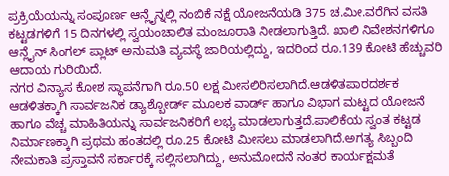ಪ್ರಕ್ರಿಯೆಯನ್ನು ಸಂಪೂರ್ಣ ಆನ್ಲೈನ್ನಲ್ಲಿ ನಂಬಿಕೆ ನಕ್ಷೆ ಯೋಜನೆಯಡಿ 375 ಚ.ಮೀ.ವರೆಗಿನ ವಸತಿ ಕಟ್ಟಡಗಳಿಗೆ 15 ದಿನಗಳಲ್ಲಿ ಸ್ವಯಂಚಾಲಿತ ಮಂಜೂರಾತಿ ನೀಡಲಾಗುತ್ತಿದೆ. ಖಾಲಿ ನಿವೇಶನಗಳಿಗೂ ಆನ್ಲೈನ್ ಸಿಂಗಲ್ ಪ್ಲಾಟ್ ಅನುಮತಿ ವ್ಯವಸ್ಥೆ ಜಾರಿಯಲ್ಲಿದ್ದು, ಇದರಿಂದ ರೂ.139 ಕೋಟಿ ಹೆಚ್ಚುವರಿ ಆದಾಯ ಗುರಿಯಿದೆ.
ನಗರ ವಿನ್ಯಾಸ ಕೋಶ ಸ್ಥಾಪನೆಗಾಗಿ ರೂ.50 ಲಕ್ಷ ಮೀಸಲಿರಿಸಲಾಗಿದೆ.ಆಡಳಿತಪಾರದರ್ಶಕ ಆಡಳಿತಕ್ಕಾಗಿ ಸಾರ್ವಜನಿಕ ಡ್ಯಾಶ್ಬೋರ್ಡ್ ಮೂಲಕ ವಾರ್ಡ್ ಹಾಗೂ ವಿಭಾಗ ಮಟ್ಟದ ಯೋಜನೆ ಹಾಗೂ ವೆಚ್ಚ ಮಾಹಿತಿಯನ್ನು ಸಾರ್ವಜನಿಕರಿಗೆ ಲಭ್ಯ ಮಾಡಲಾಗುತ್ತದೆ.ಪಾಲಿಕೆಯ ಸ್ವಂತ ಕಟ್ಟಡ ನಿರ್ಮಾಣಕ್ಕಾಗಿ ಪ್ರಥಮ ಹಂತದಲ್ಲಿ ರೂ.25 ಕೋಟಿ ಮೀಸಲು ಮಾಡಲಾಗಿದೆ.ಅಗತ್ಯ ಸಿಬ್ಬಂದಿ ನೇಮಕಾತಿ ಪ್ರಸ್ತಾವನೆ ಸರ್ಕಾರಕ್ಕೆ ಸಲ್ಲಿಸಲಾಗಿದ್ದು, ಅನುಮೋದನೆ ನಂತರ ಕಾರ್ಯಕ್ಷಮತೆ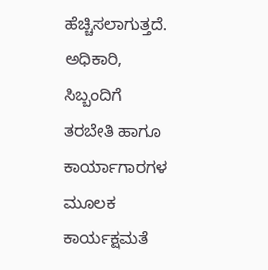ಹೆಚ್ಚಿಸಲಾಗುತ್ತದೆ.
ಅಧಿಕಾರಿ, ಸಿಬ್ಬಂದಿಗೆ ತರಬೇತಿ ಹಾಗೂ ಕಾರ್ಯಾಗಾರಗಳ ಮೂಲಕ ಕಾರ್ಯಕ್ಷಮತೆ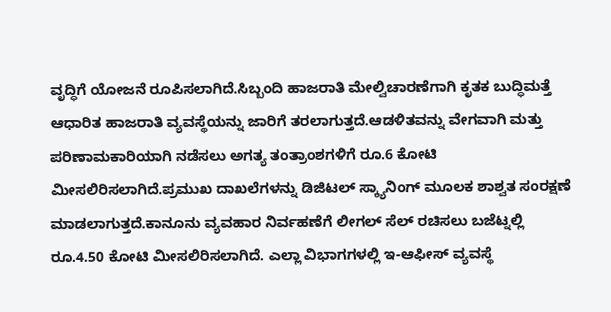ವೃದ್ಧಿಗೆ ಯೋಜನೆ ರೂಪಿಸಲಾಗಿದೆ.ಸಿಬ್ಬಂದಿ ಹಾಜರಾತಿ ಮೇಲ್ವಿಚಾರಣೆಗಾಗಿ ಕೃತಕ ಬುದ್ಧಿಮತ್ತೆ ಆಧಾರಿತ ಹಾಜರಾತಿ ವ್ಯವಸ್ಥೆಯನ್ನು ಜಾರಿಗೆ ತರಲಾಗುತ್ತದೆ.ಆಡಳಿತವನ್ನು ವೇಗವಾಗಿ ಮತ್ತು ಪರಿಣಾಮಕಾರಿಯಾಗಿ ನಡೆಸಲು ಅಗತ್ಯ ತಂತ್ರಾಂಶಗಳಿಗೆ ರೂ.6 ಕೋಟಿ ಮೀಸಲಿರಿಸಲಾಗಿದೆ.ಪ್ರಮುಖ ದಾಖಲೆಗಳನ್ನು ಡಿಜಿಟಲ್ ಸ್ಕ್ಯಾನಿಂಗ್ ಮೂಲಕ ಶಾಶ್ವತ ಸಂರಕ್ಷಣೆ ಮಾಡಲಾಗುತ್ತದೆ.ಕಾನೂನು ವ್ಯವಹಾರ ನಿರ್ವಹಣೆಗೆ ಲೀಗಲ್ ಸೆಲ್ ರಚಿಸಲು ಬಜೆಟ್ನಲ್ಲಿ ರೂ.4.50 ಕೋಟಿ ಮೀಸಲಿರಿಸಲಾಗಿದೆ. ಎಲ್ಲಾ ವಿಭಾಗಗಳಲ್ಲಿ ಇ-ಆಫೀಸ್ ವ್ಯವಸ್ಥೆ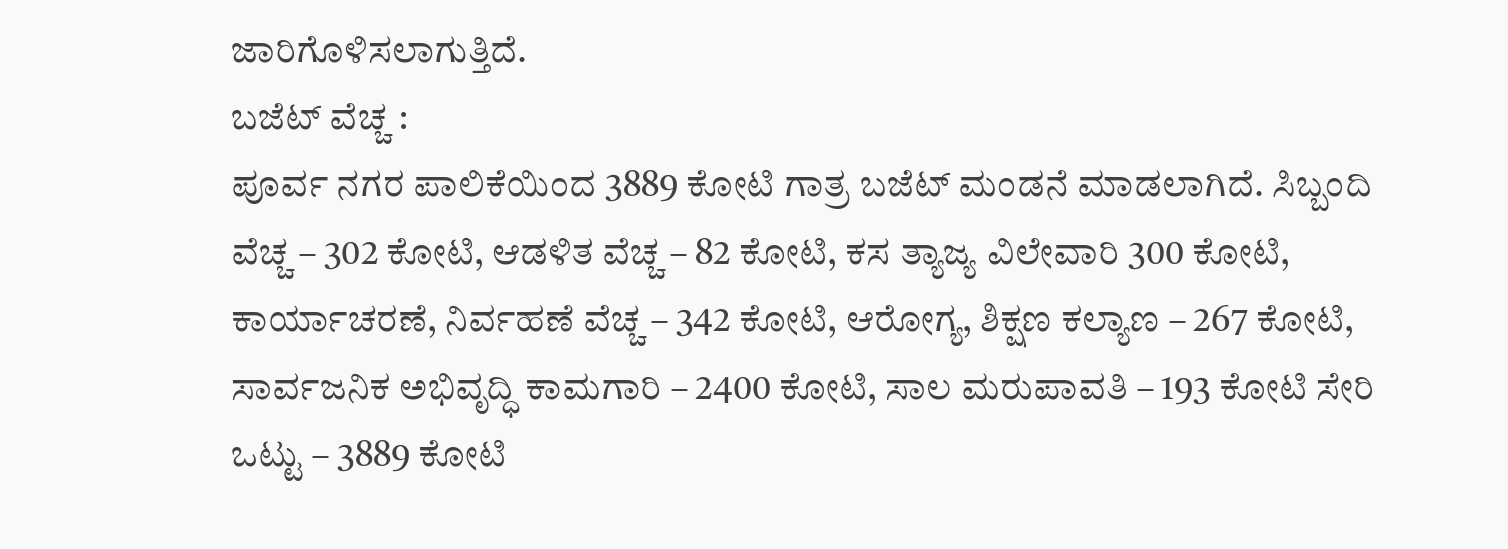ಜಾರಿಗೊಳಿಸಲಾಗುತ್ತಿದೆ.
ಬಜೆಟ್ ವೆಚ್ಚ :
ಪೂರ್ವ ನಗರ ಪಾಲಿಕೆಯಿಂದ 3889 ಕೋಟಿ ಗಾತ್ರ ಬಜೆಟ್ ಮಂಡನೆ ಮಾಡಲಾಗಿದೆ. ಸಿಬ್ಬಂದಿ ವೆಚ್ಚ – 302 ಕೋಟಿ, ಆಡಳಿತ ವೆಚ್ಚ – 82 ಕೋಟಿ, ಕಸ ತ್ಯಾಜ್ಯ ವಿಲೇವಾರಿ 300 ಕೋಟಿ, ಕಾರ್ಯಾಚರಣೆ, ನಿರ್ವಹಣೆ ವೆಚ್ಚ – 342 ಕೋಟಿ, ಆರೋಗ್ಯ, ಶಿಕ್ಷಣ ಕಲ್ಯಾಣ – 267 ಕೋಟಿ, ಸಾರ್ವಜನಿಕ ಅಭಿವೃದ್ಧಿ ಕಾಮಗಾರಿ – 2400 ಕೋಟಿ, ಸಾಲ ಮರುಪಾವತಿ – 193 ಕೋಟಿ ಸೇರಿ ಒಟ್ಟು – 3889 ಕೋಟಿ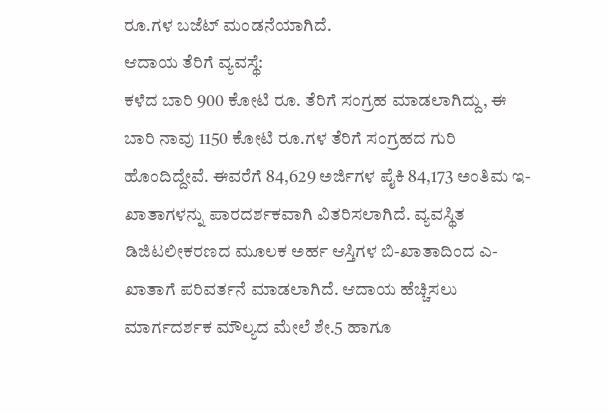ರೂ.ಗಳ ಬಜೆಟ್ ಮಂಡನೆಯಾಗಿದೆ.
ಆದಾಯ ತೆರಿಗೆ ವ್ಯವಸ್ಥೆ:
ಕಳೆದ ಬಾರಿ 900 ಕೋಟಿ ರೂ. ತೆರಿಗೆ ಸಂಗ್ರಹ ಮಾಡಲಾಗಿದ್ದು, ಈ ಬಾರಿ ನಾವು 1150 ಕೋಟಿ ರೂ.ಗಳ ತೆರಿಗೆ ಸಂಗ್ರಹದ ಗುರಿ ಹೊಂದಿದ್ದೇವೆ. ಈವರೆಗೆ 84,629 ಅರ್ಜಿಗಳ ಪೈಕಿ 84,173 ಅಂತಿಮ ಇ- ಖಾತಾಗಳನ್ನು ಪಾರದರ್ಶಕವಾಗಿ ವಿತರಿಸಲಾಗಿದೆ. ವ್ಯವಸ್ಥಿತ ಡಿಜಿಟಲೀಕರಣದ ಮೂಲಕ ಅರ್ಹ ಆಸ್ತಿಗಳ ಬಿ-ಖಾತಾದಿಂದ ಎ-ಖಾತಾಗೆ ಪರಿವರ್ತನೆ ಮಾಡಲಾಗಿದೆ. ಆದಾಯ ಹೆಚ್ಚಿಸಲು ಮಾರ್ಗದರ್ಶಕ ಮೌಲ್ಯದ ಮೇಲೆ ಶೇ.5 ಹಾಗೂ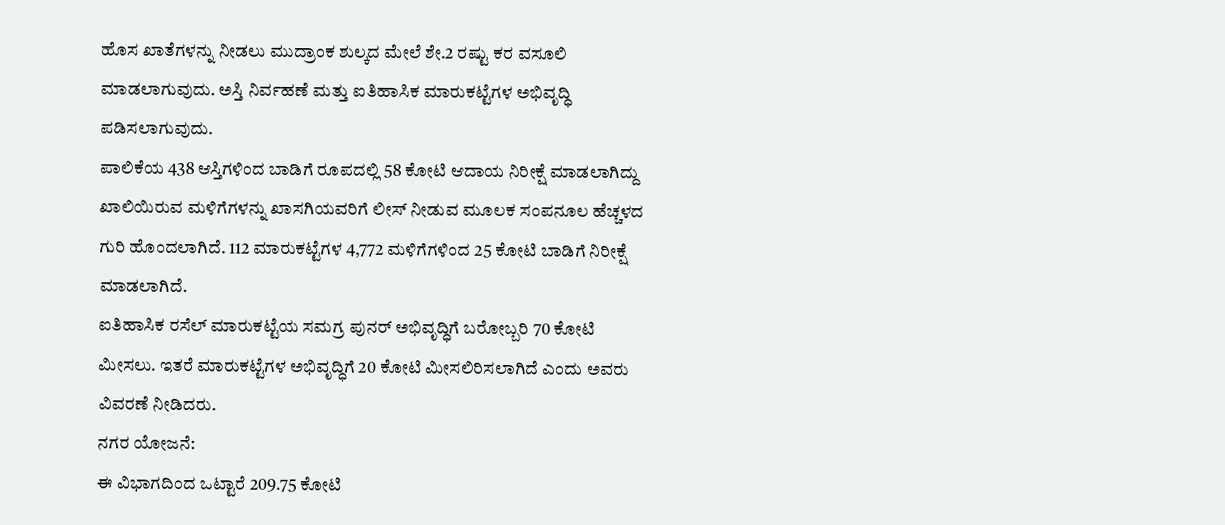ಹೊಸ ಖಾತೆಗಳನ್ನು ನೀಡಲು ಮುದ್ರಾಂಕ ಶುಲ್ಕದ ಮೇಲೆ ಶೇ.2 ರಷ್ಟು ಕರ ವಸೂಲಿ ಮಾಡಲಾಗುವುದು. ಅಸ್ತಿ ನಿರ್ವಹಣೆ ಮತ್ತು ಐತಿಹಾಸಿಕ ಮಾರುಕಟ್ಟೆಗಳ ಅಭಿವೃದ್ಧಿ ಪಡಿಸಲಾಗುವುದು.
ಪಾಲಿಕೆಯ 438 ಆಸ್ತಿಗಳಿಂದ ಬಾಡಿಗೆ ರೂಪದಲ್ಲಿ 58 ಕೋಟಿ ಆದಾಯ ನಿರೀಕ್ಷೆ ಮಾಡಲಾಗಿದ್ದು ಖಾಲಿಯಿರುವ ಮಳಿಗೆಗಳನ್ನು ಖಾಸಗಿಯವರಿಗೆ ಲೀಸ್ ನೀಡುವ ಮೂಲಕ ಸಂಪನೂಲ ಹೆಚ್ಚಳದ ಗುರಿ ಹೊಂದಲಾಗಿದೆ. 112 ಮಾರುಕಟ್ಟೆಗಳ 4,772 ಮಳಿಗೆಗಳಿಂದ 25 ಕೋಟಿ ಬಾಡಿಗೆ ನಿರೀಕ್ಷೆ ಮಾಡಲಾಗಿದೆ.
ಐತಿಹಾಸಿಕ ರಸೆಲ್ ಮಾರುಕಟ್ಟೆಯ ಸಮಗ್ರ ಪುನರ್ ಅಭಿವೃದ್ಧಿಗೆ ಬರೋಬ್ಬರಿ 70 ಕೋಟಿ ಮೀಸಲು. ಇತರೆ ಮಾರುಕಟ್ಟೆಗಳ ಅಭಿವೃದ್ಧಿಗೆ 20 ಕೋಟಿ ಮೀಸಲಿರಿಸಲಾಗಿದೆ ಎಂದು ಅವರು ವಿವರಣೆ ನೀಡಿದರು.
ನಗರ ಯೋಜನೆ:
ಈ ವಿಭಾಗದಿಂದ ಒಟ್ಟಾರೆ 209.75 ಕೋಟಿ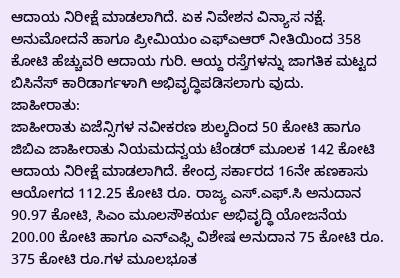ಆದಾಯ ನಿರೀಕ್ಷೆ ಮಾಡಲಾಗಿದೆ. ಏಕ ನಿವೇಶನ ವಿನ್ಯಾಸ ನಕ್ಷೆ. ಅನುಮೋದನೆ ಹಾಗೂ ಪ್ರೀಮಿಯಂ ಎಫ್ಎಆರ್ ನೀತಿಯಿಂದ 358 ಕೋಟಿ ಹೆಚ್ಚುವರಿ ಆದಾಯ ಗುರಿ. ಆಯ್ದ ರಸ್ತೆಗಳನ್ನು ಜಾಗತಿಕ ಮಟ್ಟದ ಬಿಸಿನೆಸ್ ಕಾರಿಡಾರ್ಗಳಾಗಿ ಅಭಿವೃದ್ಧಿಪಡಿಸಲಾಗು ವುದು.
ಜಾಹೀರಾತು:
ಜಾಹೀರಾತು ಏಜೆನ್ಸಿಗಳ ನವೀಕರಣ ಶುಲ್ಕದಿಂದ 50 ಕೋಟಿ ಹಾಗೂ ಜಿಬಿಎ ಜಾಹೀರಾತು ನಿಯಮದನ್ವಯ ಟೆಂಡರ್ ಮೂಲಕ 142 ಕೋಟಿ ಆದಾಯ ನಿರೀಕ್ಷೆ ಮಾಡಲಾಗಿದೆ. ಕೇಂದ್ರ ಸರ್ಕಾರದ 16ನೇ ಹಣಕಾಸು ಆಯೋಗದ 112.25 ಕೋಟಿ ರೂ. ರಾಜ್ಯ ಎಸ್.ಎಫ್.ಸಿ ಅನುದಾನ 90.97 ಕೋಟಿ, ಸಿಎಂ ಮೂಲಸೌಕರ್ಯ ಅಭಿವೃದ್ಧಿ ಯೋಜನೆಯ 200.00 ಕೋಟಿ ಹಾಗೂ ಎನ್ಎಫ್ಸಿ ವಿಶೇಷ ಅನುದಾನ 75 ಕೋಟಿ ರೂ. 375 ಕೋಟಿ ರೂ.ಗಳ ಮೂಲಭೂತ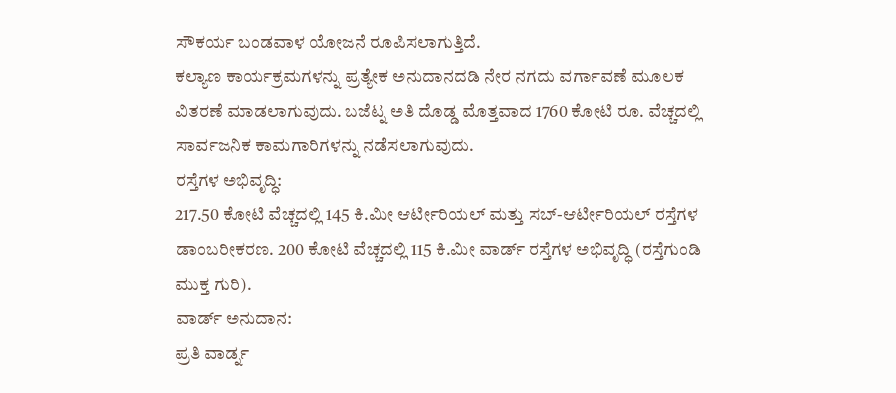ಸೌಕರ್ಯ ಬಂಡವಾಳ ಯೋಜನೆ ರೂಪಿಸಲಾಗುತ್ತಿದೆ.
ಕಲ್ಯಾಣ ಕಾರ್ಯಕ್ರಮಗಳನ್ನು ಪ್ರತ್ಯೇಕ ಅನುದಾನದಡಿ ನೇರ ನಗದು ವರ್ಗಾವಣೆ ಮೂಲಕ ವಿತರಣೆ ಮಾಡಲಾಗುವುದು. ಬಜೆಟ್ನ ಅತಿ ದೊಡ್ಡ ಮೊತ್ತವಾದ 1760 ಕೋಟಿ ರೂ. ವೆಚ್ಚದಲ್ಲಿ ಸಾರ್ವಜನಿಕ ಕಾಮಗಾರಿಗಳನ್ನು ನಡೆಸಲಾಗುವುದು.
ರಸ್ತೆಗಳ ಅಭಿವೃದ್ಧಿ:
217.50 ಕೋಟಿ ವೆಚ್ಚದಲ್ಲಿ 145 ಕಿ.ಮೀ ಆರ್ಟೀರಿಯಲ್ ಮತ್ತು ಸಬ್-ಆರ್ಟೀರಿಯಲ್ ರಸ್ತೆಗಳ ಡಾಂಬರೀಕರಣ. 200 ಕೋಟಿ ವೆಚ್ಚದಲ್ಲಿ 115 ಕಿ.ಮೀ ವಾರ್ಡ್ ರಸ್ತೆಗಳ ಅಭಿವೃದ್ಧಿ (ರಸ್ತೆಗುಂಡಿ ಮುಕ್ತ ಗುರಿ).
ವಾರ್ಡ್ ಅನುದಾನ:
ಪ್ರತಿ ವಾರ್ಡ್ನ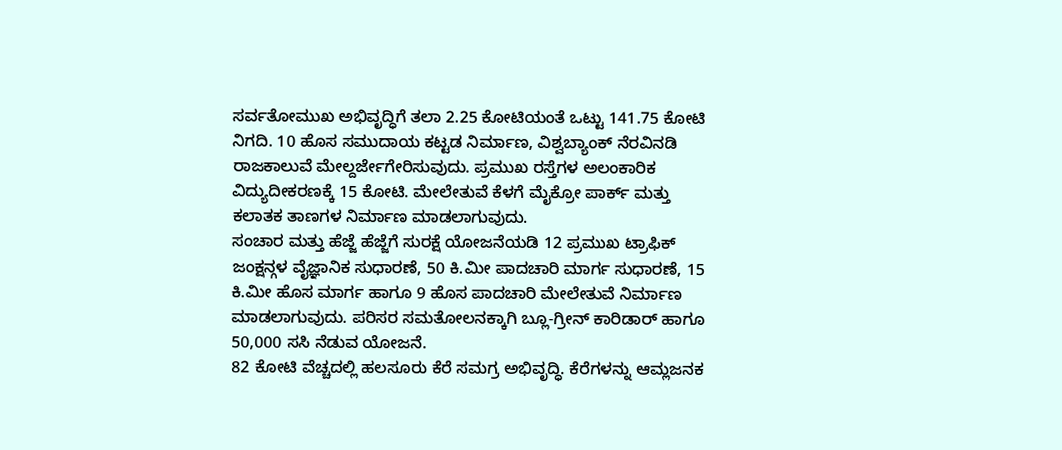ಸರ್ವತೋಮುಖ ಅಭಿವೃದ್ಧಿಗೆ ತಲಾ 2.25 ಕೋಟಿಯಂತೆ ಒಟ್ಟು 141.75 ಕೋಟಿ ನಿಗದಿ. 10 ಹೊಸ ಸಮುದಾಯ ಕಟ್ಟಡ ನಿರ್ಮಾಣ, ವಿಶ್ವಬ್ಯಾಂಕ್ ನೆರವಿನಡಿ ರಾಜಕಾಲುವೆ ಮೇಲ್ದರ್ಜೇಗೇರಿಸುವುದು. ಪ್ರಮುಖ ರಸ್ತೆಗಳ ಅಲಂಕಾರಿಕ ವಿದ್ಯುದೀಕರಣಕ್ಕೆ 15 ಕೋಟಿ. ಮೇಲೇತುವೆ ಕೆಳಗೆ ಮೈಕ್ರೋ ಪಾರ್ಕ್ ಮತ್ತು ಕಲಾತಕ ತಾಣಗಳ ನಿರ್ಮಾಣ ಮಾಡಲಾಗುವುದು.
ಸಂಚಾರ ಮತ್ತು ಹೆಜ್ಜೆ ಹೆಜ್ಜೆಗೆ ಸುರಕ್ಷೆ ಯೋಜನೆಯಡಿ 12 ಪ್ರಮುಖ ಟ್ರಾಫಿಕ್ ಜಂಕ್ಷನ್ಗಳ ವೈಜ್ಞಾನಿಕ ಸುಧಾರಣೆ, 50 ಕಿ.ಮೀ ಪಾದಚಾರಿ ಮಾರ್ಗ ಸುಧಾರಣೆ, 15 ಕಿ.ಮೀ ಹೊಸ ಮಾರ್ಗ ಹಾಗೂ 9 ಹೊಸ ಪಾದಚಾರಿ ಮೇಲೇತುವೆ ನಿರ್ಮಾಣ ಮಾಡಲಾಗುವುದು. ಪರಿಸರ ಸಮತೋಲನಕ್ಕಾಗಿ ಬ್ಲೂ-ಗ್ರೀನ್ ಕಾರಿಡಾರ್ ಹಾಗೂ 50,000 ಸಸಿ ನೆಡುವ ಯೋಜನೆ.
82 ಕೋಟಿ ವೆಚ್ಚದಲ್ಲಿ ಹಲಸೂರು ಕೆರೆ ಸಮಗ್ರ ಅಭಿವೃದ್ಧಿ. ಕೆರೆಗಳನ್ನು ಆಮ್ಲಜನಕ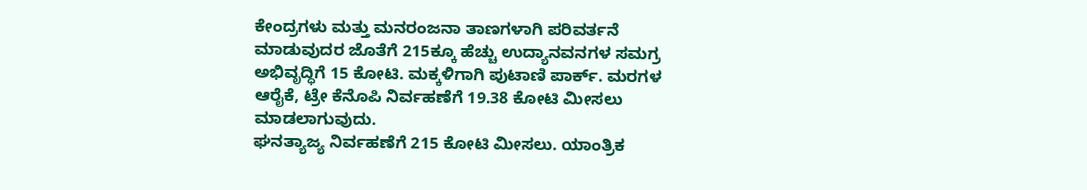ಕೇಂದ್ರಗಳು ಮತ್ತು ಮನರಂಜನಾ ತಾಣಗಳಾಗಿ ಪರಿವರ್ತನೆ ಮಾಡುವುದರ ಜೊತೆಗೆ 215ಕ್ಕೂ ಹೆಚ್ಚು ಉದ್ಯಾನವನಗಳ ಸಮಗ್ರ ಅಭಿವೃದ್ಧಿಗೆ 15 ಕೋಟಿ. ಮಕ್ಕಳಿಗಾಗಿ ಪುಟಾಣಿ ಪಾರ್ಕ್. ಮರಗಳ ಆರೈಕೆ, ಟ್ರೇ ಕೆನೊಪಿ ನಿರ್ವಹಣೆಗೆ 19.38 ಕೋಟಿ ಮೀಸಲು ಮಾಡಲಾಗುವುದು.
ಘನತ್ಯಾಜ್ಯ ನಿರ್ವಹಣೆಗೆ 215 ಕೋಟಿ ಮೀಸಲು. ಯಾಂತ್ರಿಕ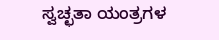ಸ್ವಚ್ಛತಾ ಯಂತ್ರಗಳ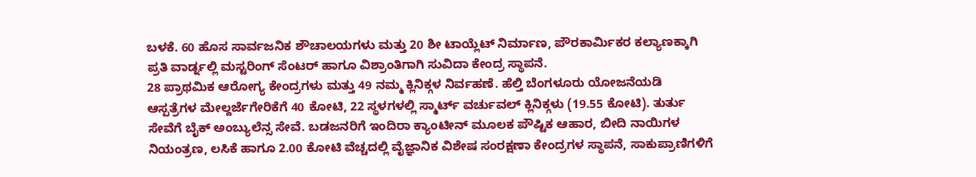ಬಳಕೆ. 60 ಹೊಸ ಸಾರ್ವಜನಿಕ ಶೌಚಾಲಯಗಳು ಮತ್ತು 20 ಶೀ ಟಾಯ್ಲೆಟ್ ನಿರ್ಮಾಣ, ಪೌರಕಾರ್ಮಿಕರ ಕಲ್ಯಾಣಕ್ಕಾಗಿ ಪ್ರತಿ ವಾರ್ಡ್ನಲ್ಲಿ ಮಸ್ಟರಿಂಗ್ ಸೆಂಟರ್ ಹಾಗೂ ವಿಶ್ರಾಂತಿಗಾಗಿ ಸುವಿದಾ ಕೇಂದ್ರ ಸ್ಥಾಪನೆ.
28 ಪ್ರಾಥಮಿಕ ಆರೋಗ್ಯ ಕೇಂದ್ರಗಳು ಮತ್ತು 49 ನಮ್ಮ ಕ್ಲಿನಿಕ್ಗಳ ನಿರ್ವಹಣೆ. ಹೆಲ್ತಿ ಬೆಂಗಳೂರು ಯೋಜನೆಯಡಿ ಆಸ್ಪತ್ರೆಗಳ ಮೇಲ್ದರ್ಜೆಗೇರಿಕೆಗೆ 40 ಕೋಟಿ, 22 ಸ್ಥಳಗಳಲ್ಲಿ ಸ್ಮಾರ್ಟ್ ವರ್ಚುವಲ್ ಕ್ಲಿನಿಕ್ಗಳು (19.55 ಕೋಟಿ). ತುರ್ತು ಸೇವೆಗೆ ಬೈಕ್ ಅಂಬ್ಯುಲೆನ್ಸ ಸೇವೆ. ಬಡಜನರಿಗೆ ಇಂದಿರಾ ಕ್ಯಾಂಟೀನ್ ಮೂಲಕ ಪೌಷ್ಟಿಕ ಆಹಾರ, ಬೀದಿ ನಾಯಿಗಳ ನಿಯಂತ್ರಣ, ಲಸಿಕೆ ಹಾಗೂ 2.00 ಕೋಟಿ ವೆಚ್ಚದಲ್ಲಿ ವೈಜ್ಞಾನಿಕ ವಿಶೇಷ ಸಂರಕ್ಷಣಾ ಕೇಂದ್ರಗಳ ಸ್ಥಾಪನೆ, ಸಾಕುಪ್ರಾಣಿಗಳಿಗೆ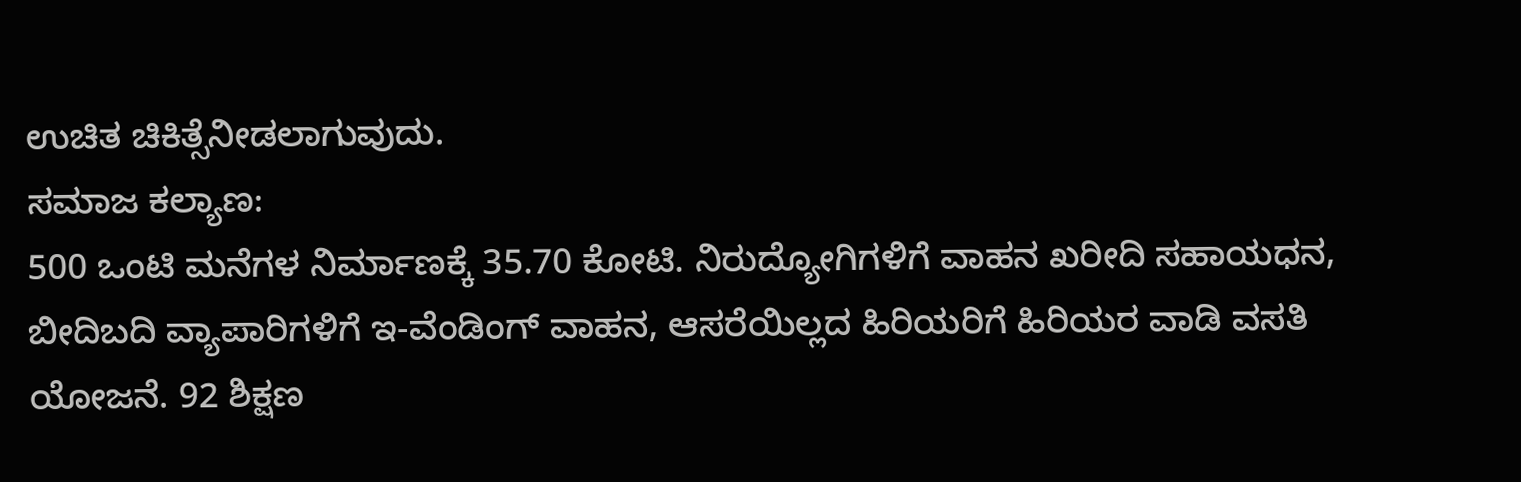ಉಚಿತ ಚಿಕಿತ್ಸೆನೀಡಲಾಗುವುದು.
ಸಮಾಜ ಕಲ್ಯಾಣ:
500 ಒಂಟಿ ಮನೆಗಳ ನಿರ್ಮಾಣಕ್ಕೆ 35.70 ಕೋಟಿ. ನಿರುದ್ಯೋಗಿಗಳಿಗೆ ವಾಹನ ಖರೀದಿ ಸಹಾಯಧನ, ಬೀದಿಬದಿ ವ್ಯಾಪಾರಿಗಳಿಗೆ ಇ-ವೆಂಡಿಂಗ್ ವಾಹನ, ಆಸರೆಯಿಲ್ಲದ ಹಿರಿಯರಿಗೆ ಹಿರಿಯರ ವಾಡಿ ವಸತಿ ಯೋಜನೆ. 92 ಶಿಕ್ಷಣ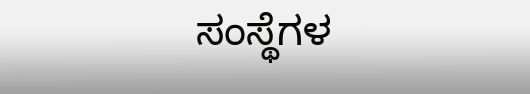ಸಂಸ್ಥೆಗಳ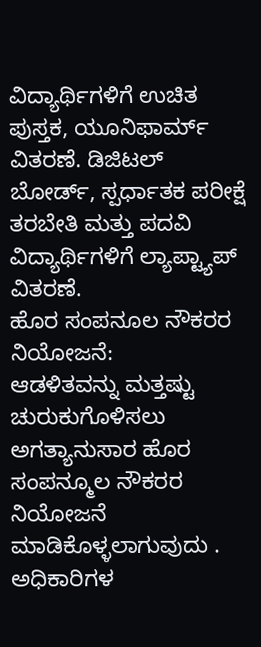ವಿದ್ಯಾರ್ಥಿಗಳಿಗೆ ಉಚಿತ ಪುಸ್ತಕ, ಯೂನಿಫಾರ್ಮ್ ವಿತರಣೆ. ಡಿಜಿಟಲ್ ಬೋರ್ಡ್, ಸ್ಪರ್ಧಾತಕ ಪರೀಕ್ಷೆ ತರಬೇತಿ ಮತ್ತು ಪದವಿ ವಿದ್ಯಾರ್ಥಿಗಳಿಗೆ ಲ್ಯಾಪ್ಟ್ಯಾಪ್ ವಿತರಣೆ.
ಹೊರ ಸಂಪನೂಲ ನೌಕರರ ನಿಯೋಜನೆ:
ಆಡಳಿತವನ್ನು ಮತ್ತಷ್ಟು ಚುರುಕುಗೊಳಿಸಲು ಅಗತ್ಯಾನುಸಾರ ಹೊರ ಸಂಪನ್ಮೂಲ ನೌಕರರ ನಿಯೋಜನೆ ಮಾಡಿಕೊಳ್ಳಲಾಗುವುದು . ಅಧಿಕಾರಿಗಳ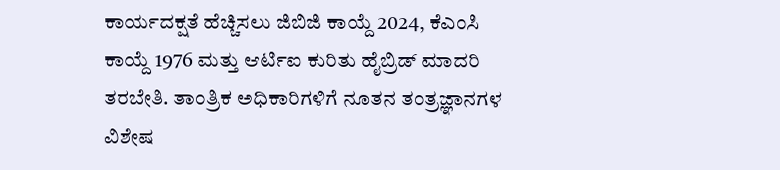ಕಾರ್ಯದಕ್ಷತೆ ಹೆಚ್ಚಿಸಲು ಜಿಬಿಜಿ ಕಾಯ್ದೆ 2024, ಕೆಎಂಸಿ ಕಾಯ್ದೆ 1976 ಮತ್ತು ಆರ್ಟಿಐ ಕುರಿತು ಹೈಬ್ರಿಡ್ ಮಾದರಿ ತರಬೇತಿ. ತಾಂತ್ರಿಕ ಅಧಿಕಾರಿಗಳಿಗೆ ನೂತನ ತಂತ್ರಜ್ಞಾನಗಳ ವಿಶೇಷ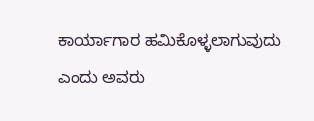ಕಾರ್ಯಾಗಾರ ಹಮಿಕೊಳ್ಳಲಾಗುವುದು ಎಂದು ಅವರು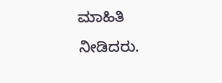ಮಾಹಿತಿ ನೀಡಿದರು.